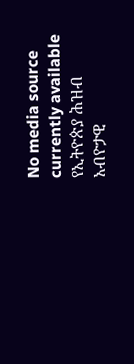No media source currently available
የኢትዮጵያ ሕዝብ አብዮታዊ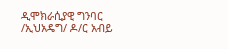ዲሞክራሲያዊ ግንባር /ኢህአዴግ/ ዶ/ር አብይ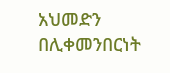አህመድን በሊቀመንበርነት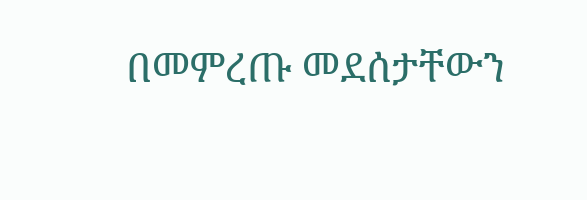በመምረጡ መደሰታቸውን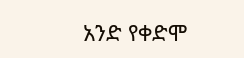አንድ የቀድሞ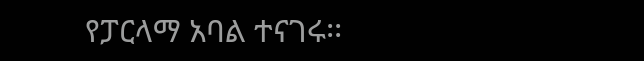የፓርላማ አባል ተናገሩ፡፡